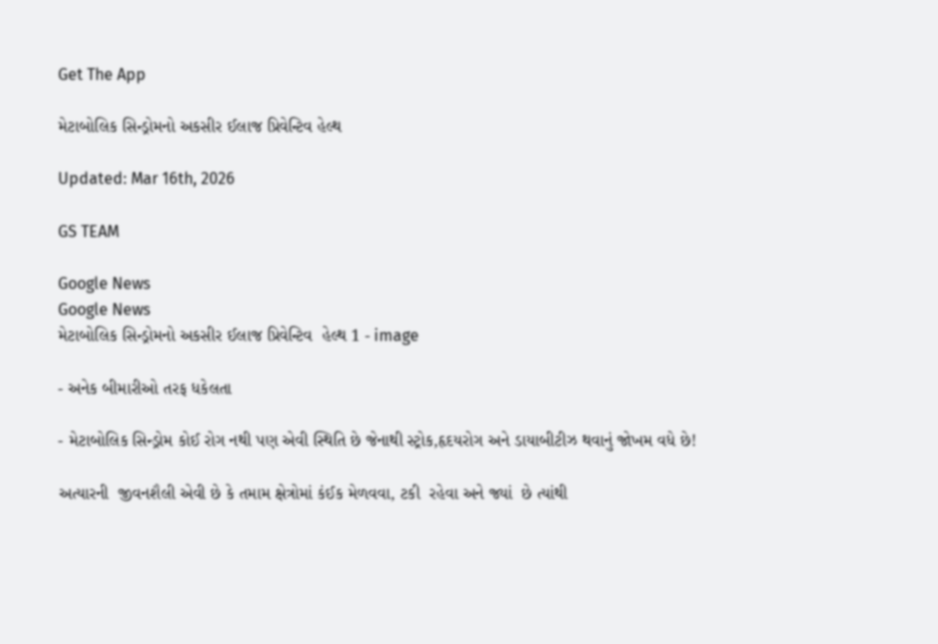Get The App

મેટાબોલિક સિન્ડ્રોમનો અકસીર ઈલાજ પ્રિવેન્ટિવ હેલ્થ

Updated: Mar 16th, 2026

GS TEAM

Google News
Google News
મેટાબોલિક સિન્ડ્રોમનો અકસીર ઈલાજ પ્રિવેન્ટિવ  હેલ્થ 1 - image

- અનેક બીમારીઓ તરફ ધકેલતા

- મેટાબોલિક સિન્ડ્રોમ કોઈ રોગ નથી પણ એવી સ્થિતિ છે જેનાથી સ્ટ્રોક,હૃદયરોગ અને ડાયાબીટીઝ થવાનું જોખમ વધે છે!

અત્યારની  જીવનશૈલી એવી છે કે તમામ ક્ષેત્રોમાં કંઈક મેળવવા, ટકી  રહેવા અને જ્યાં  છે ત્યાંથી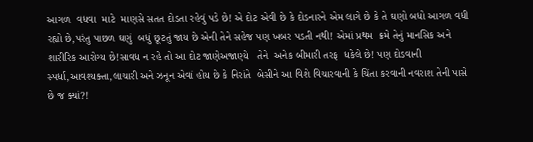આગળ  વધવા  માટે  માણસે સતત દોડતા રહેવું પડે છે! એ દોટ એવી છે કે દોડનારને એમ લાગે છે કે તે ઘણો બધો આગળ વધી રહ્યો છે,પરંતુ પાછળ ઘણું  બધું છૂટતું જાય છે એની તેને સહેજ પણ ખબર પડતી નથી! એમાં પ્રથમ  ક્રમે તેનું માનસિક અને  શારીરિક આરોગ્ય છે!સાવધ ન રહે તો આ દોટ જાણેઅજાણ્યે   તેને  અનેક બીમારી તરફ  ધકેલે છે! પણ દોડવાની સ્પર્ધા,આવશ્યક્તા,લાચારી અને ઝનૂન એવાં હોય છે કે નિરાંતે  બેસીને આ વિશે વિચારવાની કે ચિંતા કરવાની નવરાશ તેની પાસે છે જ ક્યાં?!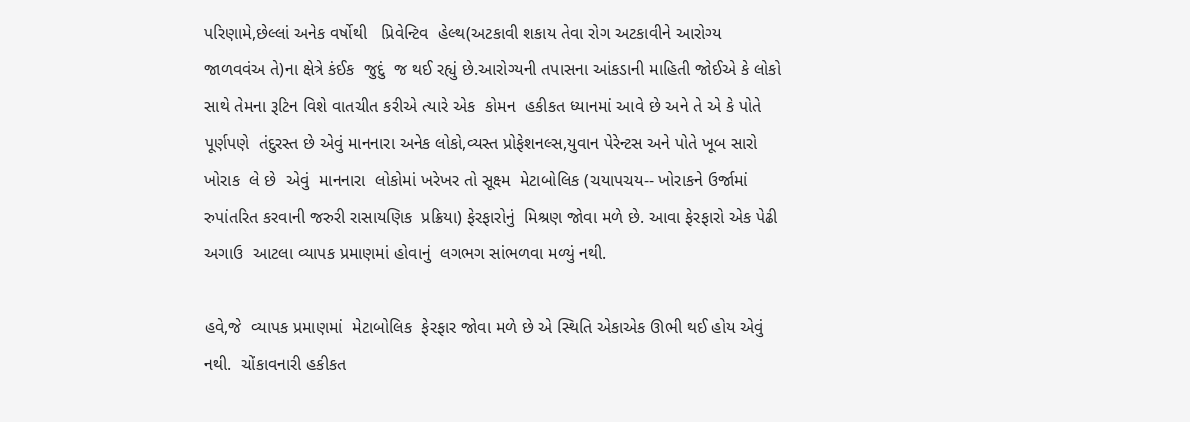પરિણામે,છેલ્લાં અનેક વર્ષોથી   પ્રિવેન્ટિવ  હેલ્થ(અટકાવી શકાય તેવા રોગ અટકાવીને આરોગ્ય જાળવવંઅ તે)ના ક્ષેત્રે કંઈક  જુદું  જ થઈ રહ્યું છે.આરોગ્યની તપાસના આંકડાની માહિતી જોઈએ કે લોકો સાથે તેમના રૂટિન વિશે વાતચીત કરીએ ત્યારે એક  કોમન  હકીકત ધ્યાનમાં આવે છે અને તે એ કે પોતે પૂર્ણપણે  તંદુરસ્ત છે એવું માનનારા અનેક લોકો,વ્યસ્ત પ્રોફેશનલ્સ,યુવાન પેરેન્ટસ અને પોતે ખૂબ સારો  ખોરાક  લે છે  એવું  માનનારા  લોકોમાં ખરેખર તો સૂક્ષ્મ  મેટાબોલિક (ચયાપચય-- ખોરાકને ઉર્જામાં રુપાંતરિત કરવાની જરુરી રાસાયણિક  પ્રક્રિયા) ફેરફારોનું  મિશ્રણ જોવા મળે છે. આવા ફેરફારો એક પેઢી અગાઉ  આટલા વ્યાપક પ્રમાણમાં હોવાનું  લગભગ સાંભળવા મળ્યું નથી.

હવે,જે  વ્યાપક પ્રમાણમાં  મેટાબોલિક  ફેરફાર જોવા મળે છે એ સ્થિતિ એકાએક ઊભી થઈ હોય એવું નથી.  ચોંકાવનારી હકીકત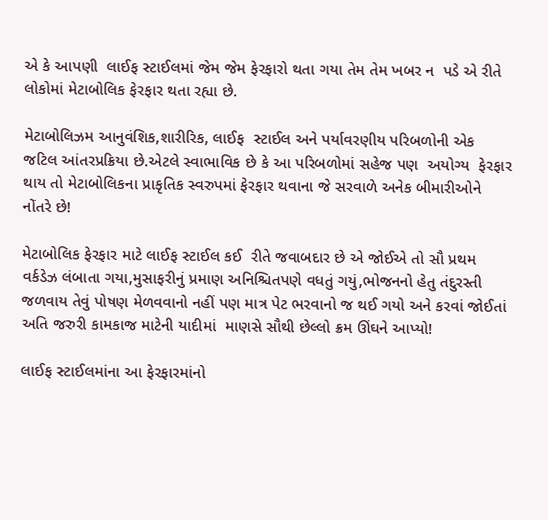એ કે આપણી  લાઈફ સ્ટાઈલમાં જેમ જેમ ફેરફારો થતા ગયા તેમ તેમ ખબર ન  પડે એ રીતે લોકોમાં મેટાબોલિક ફેરફાર થતા રહ્યા છે.

મેટાબોલિઝમ આનુવંશિક,શારીરિક, લાઈફ  સ્ટાઈલ અને પર્યાવરણીય પરિબળોની એક  જટિલ આંતરપ્રક્રિયા છે.એટલે સ્વાભાવિક છે કે આ પરિબળોમાં સહેજ પણ  અયોગ્ય  ફેરફાર થાય તો મેટાબોલિકના પ્રાકૃતિક સ્વરુપમાં ફેરફાર થવાના જે સરવાળે અનેક બીમારીઓને નોંતરે છે!

મેટાબોલિક ફેરફાર માટે લાઈફ સ્ટાઈલ કઈ  રીતે જવાબદાર છે એ જોઈએ તો સૌ પ્રથમ વર્કડેઝ લંબાતા ગયા,મુસાફરીનું પ્રમાણ અનિશ્ચિતપણે વધતું ગયું,ભોજનનો હેતુ તંદુરસ્તી જળવાય તેવું પોષણ મેળવવાનો નહીં પણ માત્ર પેટ ભરવાનો જ થઈ ગયો અને કરવાં જોઈતાં અતિ જરુરી કામકાજ માટેની યાદીમાં  માણસે સૌથી છેલ્લો ક્રમ ઊંઘને આપ્યો!

લાઈફ સ્ટાઈલમાંના આ ફેરફારમાંનો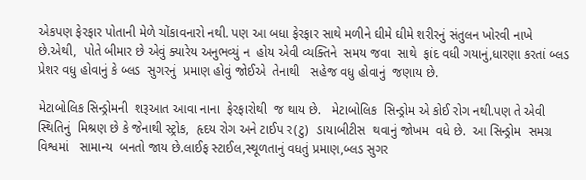એકપણ ફેરફાર પોતાની મેળે ચોંકાવનારો નથી. પણ આ બધા ફેરફાર સાથે મળીને ઘીમે ઘીમે શરીરનું સંતુલન ખોરવી નાખે છે.એથી,  પોતે બીમાર છે એવું ક્યારેય અનુભવ્યું ન  હોય એવી વ્યક્તિને  સમય જવા  સાથે  ફાંદ વધી ગયાનું,ધારણા કરતાં બ્લડ પ્રેશર વધુ હોવાનું કે બ્લડ  સુગરનું  પ્રમાણ હોવું જોઈએ  તેનાથી   સહેજ વધુ હોવાનું  જણાય છે.

મેટાબોલિક સિન્ડ્રોમની  શરૂઆત આવા નાના  ફેરફારોથી  જ થાય છે.   મેટાબોલિક  સિન્ડ્રોમ એ કોઈ રોગ નથી.પણ તે એવી સ્થિતિનું  મિશ્રણ છે કે જેનાથી સ્ટ્રોક,  હૃદય રોગ અને ટાઈપ ર(ટુ)  ડાયાબીટીસ  થવાનું જોખમ  વધે છે.  આ સિન્ડ્રોમ  સમગ્ર  વિશ્વમાં   સામાન્ય  બનતો જાય છે.લાઈફ સ્ટાઈલ,સ્થૂળતાનું વધતું પ્રમાણ,બ્લડ સુગર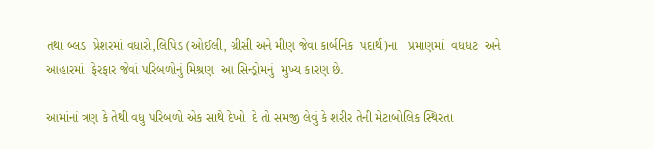તથા બ્લડ  પ્રેશરમાં વધારો,લિપિડ (ઓઈલી, ગ્રીસી અને મીણ જેવા કાર્બનિક  પદાર્થ)ના   પ્રમાણમાં  વધધટ  અને  આહારમાં  ફેરફાર જેવાં પરિબળોનું મિશ્રણ  આ સિન્ડ્રોમનું  મુખ્ય કારણ છે.

આમાંનાં ત્રણ કે તેથી વધુ પરિબળો એક સાથે દેખો  દે તો સમજી લેવું કે શરીર તેની મેટાબોલિક સ્થિરતા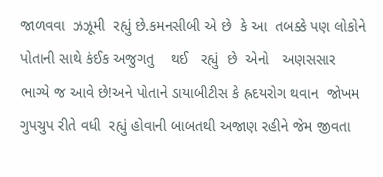જાળવવા  ઝઝૂમી  રહ્યું છે.કમનસીબી એ છે  કે આ  તબક્કે પણ લોકોને પોતાની સાથે કંઈક અજુગતુ    થઈ   રહ્યું  છે  એનો   અણસસાર  ભાગ્યે જ આવે છે!અને પોતાને ડાયાબીટીસ કે હ્રદયરોગ થવાન  જોખમ  ગુપચુપ રીતે વધી  રહ્યું હોવાની બાબતથી અજાણ રહીને જેમ જીવતા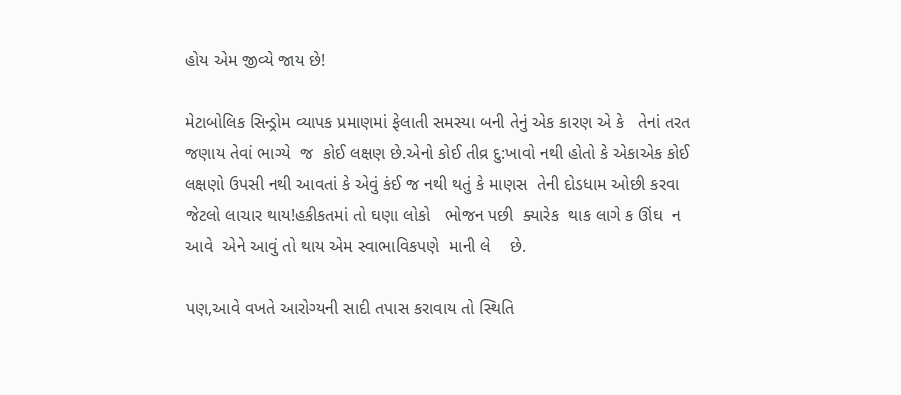હોય એમ જીવ્યે જાય છે!

મેટાબોલિક સિન્ડ્રોમ વ્યાપક પ્રમાણમાં ફેલાતી સમસ્યા બની તેનું એક કારણ એ કે   તેનાં તરત જણાય તેવાં ભાગ્યે  જ  કોઈ લક્ષણ છે.એનો કોઈ તીવ્ર દુ:ખાવો નથી હોતો કે એકાએક કોઈ લક્ષણો ઉપસી નથી આવતાં કે એવું કંઈ જ નથી થતું કે માણસ  તેની દોડધામ ઓછી કરવા જેટલો લાચાર થાય!હકીકતમાં તો ઘણા લોકો   ભોજન પછી  ક્યારેક  થાક લાગે ક ઊંઘ  ન આવે  એને આવું તો થાય એમ સ્વાભાવિકપણે  માની લે    છે.

પણ,આવે વખતે આરોગ્યની સાદી તપાસ કરાવાય તો સ્થિતિ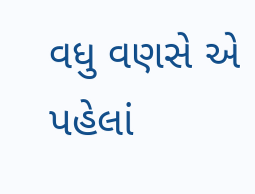વધુ વણસે એ પહેલાં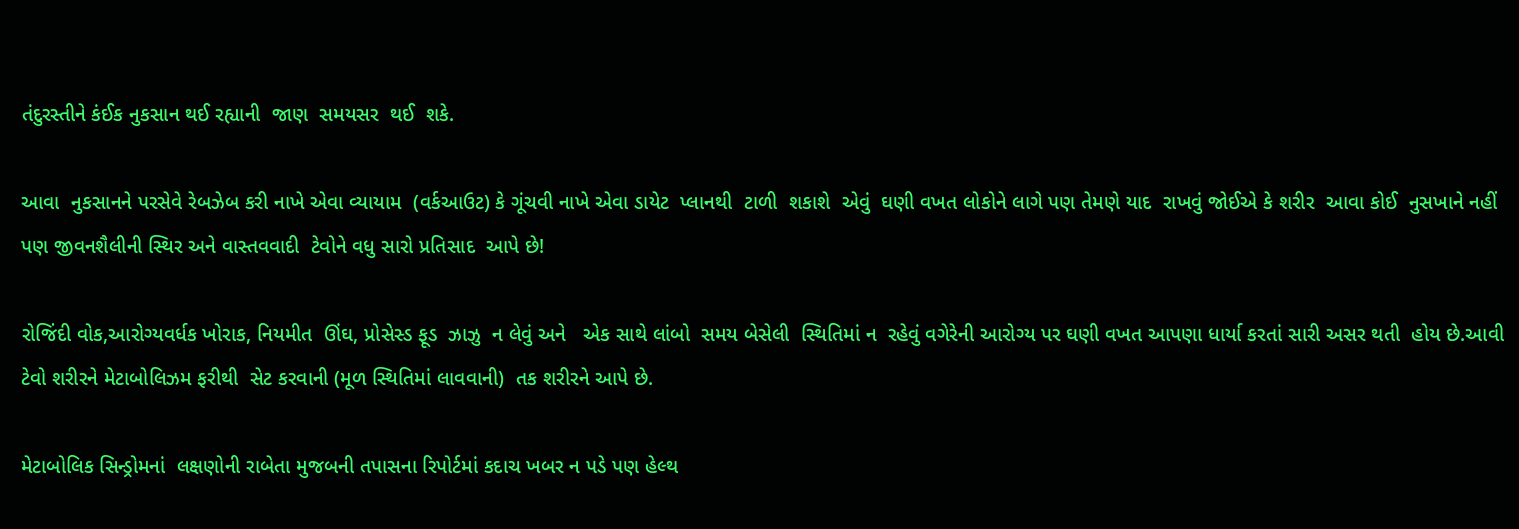તંદુરસ્તીને કંઈક નુકસાન થઈ રહ્યાની  જાણ  સમયસર  થઈ  શકે.

આવા  નુકસાનને પરસેવે રેબઝેબ કરી નાખે એવા વ્યાયામ  (વર્કઆઉટ) કે ગૂંચવી નાખે એવા ડાયેટ  પ્લાનથી  ટાળી  શકાશે  એવું  ઘણી વખત લોકોને લાગે પણ તેમણે યાદ  રાખવું જોઈએ કે શરીર  આવા કોઈ  નુસખાને નહીં પણ જીવનશૈલીની સ્થિર અને વાસ્તવવાદી  ટેવોને વધુ સારો પ્રતિસાદ  આપે છે!

રોજિંદી વોક,આરોગ્યવર્ધક ખોરાક, નિયમીત  ઊંઘ, પ્રોસેસ્ડ ફૂડ  ઝાઝુ  ન લેવું અને   એક સાથે લાંબો  સમય બેસેલી  સ્થિતિમાં ન  રહેવું વગેરેની આરોગ્ય પર ઘણી વખત આપણા ધાર્યા કરતાં સારી અસર થતી  હોય છે.આવી ટેવો શરીરને મેટાબોલિઝમ ફરીથી  સેટ કરવાની (મૂળ સ્થિતિમાં લાવવાની)  તક શરીરને આપે છે.

મેટાબોલિક સિન્ડ્રોમનાં  લક્ષણોની રાબેતા મુજબની તપાસના રિપોર્ટમાં કદાચ ખબર ન પડે પણ હેલ્થ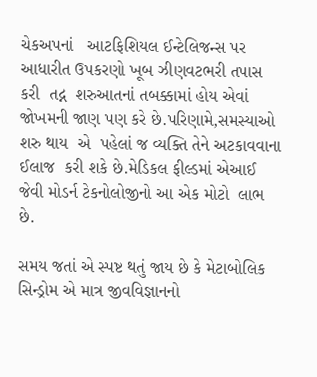ચેકઅપનાં   આટફિશિયલ ઈન્ટેલિજન્સ પર આધારીત ઉપકરણો ખૂબ ઝીણવટભરી તપાસ કરી  તદ્ન  શરુઆતનાં તબક્કામાં હોય એવાં જોખમની જાણ પણ કરે છે.પરિણામે,સમસ્યાઓ શરુ થાય  એ  પહેલાં જ વ્યક્તિ તેને અટકાવવાના ઈલાજ  કરી શકે છે.મેડિકલ ફીલ્ડમાં એઆઈ જેવી મોડર્ન ટેકનોલોજીનો આ એક મોટો  લાભ છે.

સમય જતાં એ સ્પષ્ટ થતું જાય છે કે મેટાબોલિક સિન્ડ્રોમ એ માત્ર જીવવિજ્ઞાનનો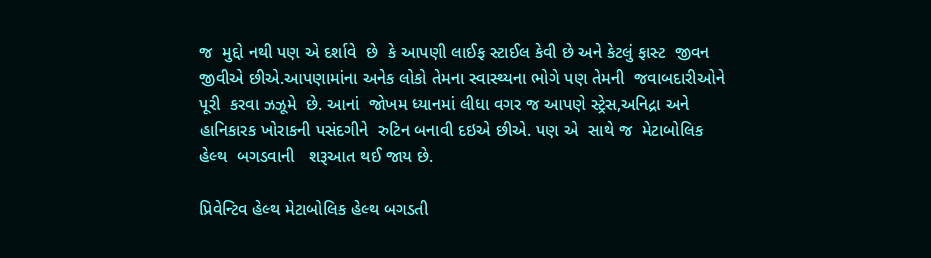જ  મુદ્દો નથી પણ એ દર્શાવે  છે  કે આપણી લાઈફ સ્ટાઈલ કેવી છે અને કેટલું ફાસ્ટ  જીવન  જીવીએ છીએ.આપણામાંના અનેક લોકો તેમના સ્વાસ્થ્યના ભોગે પણ તેમની  જવાબદારીઓને  પૂરી  કરવા ઝઝૂમે  છે. આનાં  જોખમ ધ્યાનમાં લીધા વગર જ આપણે સ્ટ્રેસ,અનિદ્રા અને હાનિકારક ખોરાકની પસંદગીને  રુટિન બનાવી દઇએ છીએ. પણ એ  સાથે જ  મેટાબોલિક હેલ્થ  બગડવાની   શરૂઆત થઈ જાય છે.

પ્રિવેન્ટિવ હેલ્થ મેટાબોલિક હેલ્થ બગડતી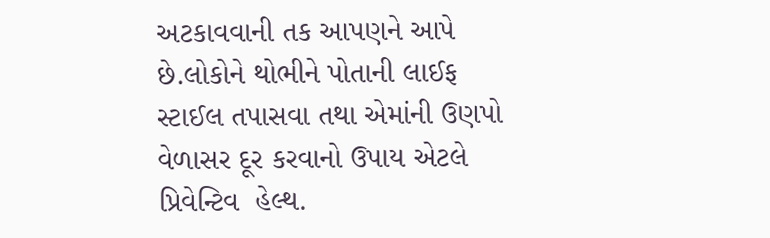અટકાવવાની તક આપણને આપે છે.લોકોને થોભીને પોતાની લાઈફ સ્ટાઈલ તપાસવા તથા એમાંની ઉણપો વેળાસર દૂર કરવાનો ઉપાય એટલે પ્રિવેન્ટિવ  હેલ્થ.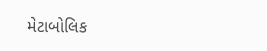મેટાબોલિક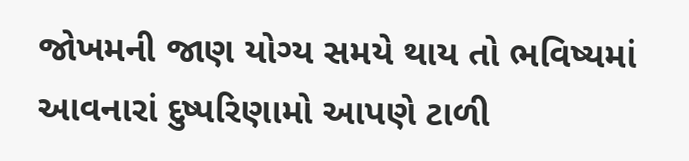જોખમની જાણ યોગ્ય સમયે થાય તો ભવિષ્યમાં આવનારાં દુષ્પરિણામો આપણે ટાળી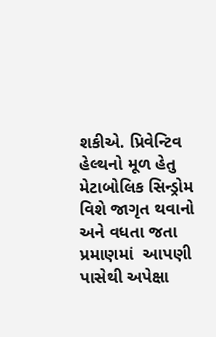શકીએ. પ્રિવેન્ટિવ હેલ્થનો મૂળ હેતુ મેટાબોલિક સિન્ડ્રોમ વિશે જાગૃત થવાનો અને વધતા જતા પ્રમાણમાં  આપણી પાસેથી અપેક્ષા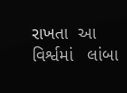રાખતા  આ વિર્શ્વમાં   લાંબા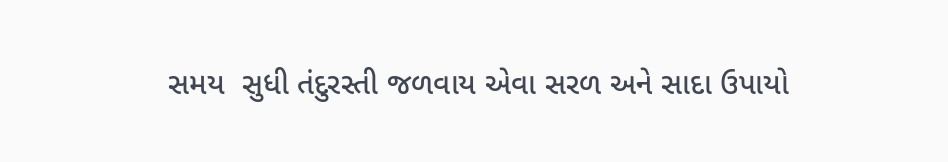સમય  સુધી તંદુરસ્તી જળવાય એવા સરળ અને સાદા ઉપાયો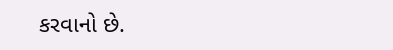કરવાનો છે.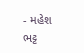- મહેશ ભટ્ટ